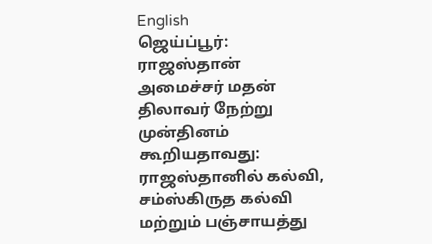English
ஜெய்ப்பூர்: ராஜஸ்தான் அமைச்சர் மதன் திலாவர் நேற்று முன்தினம் கூறியதாவது: ராஜஸ்தானில் கல்வி, சம்ஸ்கிருத கல்வி மற்றும் பஞ்சாயத்து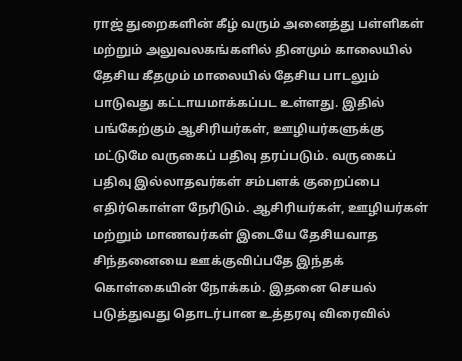ராஜ் துறைகளின் கீழ் வரும் அனைத்து பள்ளிகள் மற்றும் அலுவலகங்களில் தினமும் காலையில் தேசிய கீதமும் மாலையில் தேசிய பாடலும் பாடுவது கட்டாயமாக்கப்பட உள்ளது. இதில் பங்கேற்கும் ஆசிரியர்கள், ஊழியர்களுக்கு மட்டுமே வருகைப் பதிவு தரப்படும். வருகைப் பதிவு இல்லாதவர்கள் சம்பளக் குறைப்பை எதிர்கொள்ள நேரிடும். ஆசிரியர்கள், ஊழியர்கள் மற்றும் மாணவர்கள் இடையே தேசியவாத சிந்தனையை ஊக்குவிப்பதே இந்தக் கொள்கையின் நோக்கம். இதனை செயல் படுத்துவது தொடர்பான உத்தரவு விரைவில்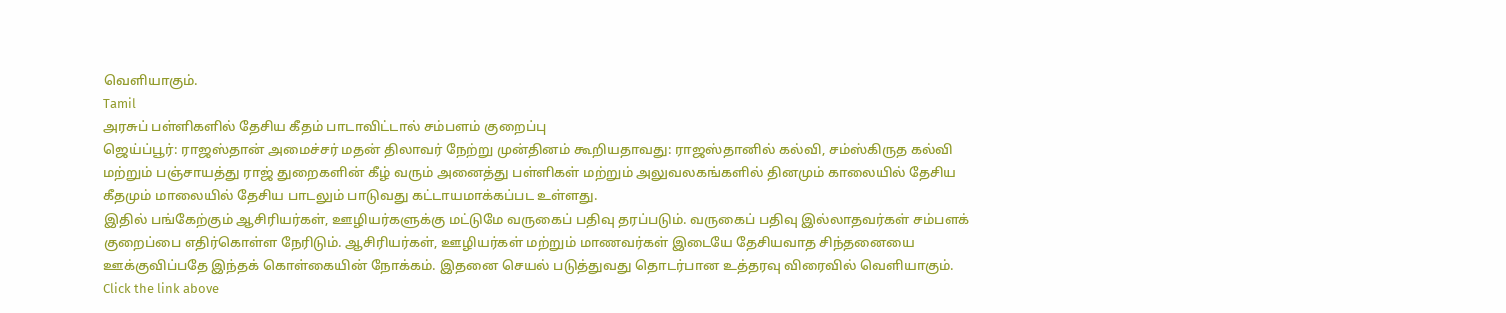வெளியாகும்.
Tamil
அரசுப் பள்ளிகளில் தேசிய கீதம் பாடாவிட்டால் சம்பளம் குறைப்பு
ஜெய்ப்பூர்: ராஜஸ்தான் அமைச்சர் மதன் திலாவர் நேற்று முன்தினம் கூறியதாவது: ராஜஸ்தானில் கல்வி, சம்ஸ்கிருத கல்வி மற்றும் பஞ்சாயத்து ராஜ் துறைகளின் கீழ் வரும் அனைத்து பள்ளிகள் மற்றும் அலுவலகங்களில் தினமும் காலையில் தேசிய கீதமும் மாலையில் தேசிய பாடலும் பாடுவது கட்டாயமாக்கப்பட உள்ளது.
இதில் பங்கேற்கும் ஆசிரியர்கள், ஊழியர்களுக்கு மட்டுமே வருகைப் பதிவு தரப்படும். வருகைப் பதிவு இல்லாதவர்கள் சம்பளக் குறைப்பை எதிர்கொள்ள நேரிடும். ஆசிரியர்கள், ஊழியர்கள் மற்றும் மாணவர்கள் இடையே தேசியவாத சிந்தனையை ஊக்குவிப்பதே இந்தக் கொள்கையின் நோக்கம். இதனை செயல் படுத்துவது தொடர்பான உத்தரவு விரைவில் வெளியாகும்.
Click the link above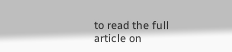to read the full article on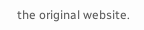the original website.